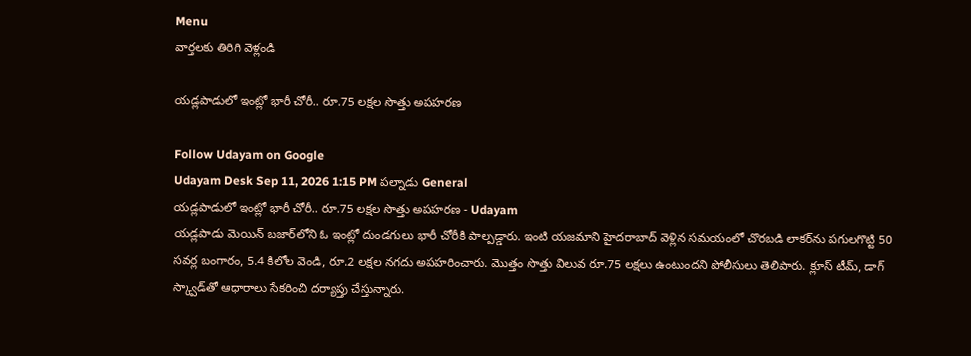Menu
వార్తలకు తిరిగి వెళ్లండి

యడ్లపాడులో ఇంట్లో భారీ చోరీ.. రూ.75 లక్షల సొత్తు అపహరణ

Follow Udayam on Google
Udayam Desk Sep 11, 2026 1:15 PM పల్నాడు General
యడ్లపాడులో ఇంట్లో భారీ చోరీ.. రూ.75 లక్షల సొత్తు అపహరణ - Udayam
యడ్లపాడు మెయిన్‌ బజార్‌లోని ఓ ఇంట్లో దుండగులు భారీ చోరీకి పాల్పడ్డారు. ఇంటి యజమాని హైదరాబాద్‌ వెళ్లిన సమయంలో చొరబడి లాకర్‌ను పగులగొట్టి 50 సవర్ల బంగారం, 5.4 కిలోల వెండి, రూ.2 లక్షల నగదు అపహరించారు. మొత్తం సొత్తు విలువ రూ.75 లక్షలు ఉంటుందని పోలీసులు తెలిపారు. క్లూస్‌ టీమ్‌, డాగ్‌ స్క్వాడ్‌తో ఆధారాలు సేకరించి దర్యాప్తు చేస్తున్నారు.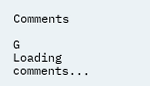Comments

G
Loading comments...